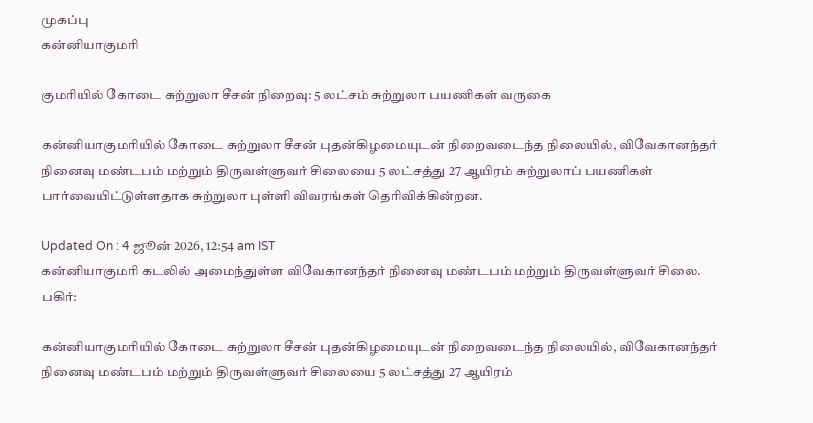முகப்பு
கன்னியாகுமரி

குமரியில் கோடை சுற்றுலா சீசன் நிறைவு: 5 லட்சம் சுற்றுலா பயணிகள் வருகை

கன்னியாகுமரியில் கோடை சுற்றுலா சீசன் புதன்கிழமையுடன் நிறைவடைந்த நிலையில், விவேகானந்தர் நினைவு மண்டபம் மற்றும் திருவள்ளுவர் சிலையை 5 லட்சத்து 27 ஆயிரம் சுற்றுலாப் பயணிகள் பார்வையிட்டுள்ளதாக சுற்றுலா புள்ளி விவரங்கள் தெரிவிக்கின்றன.

Updated On : 4 ஜூன் 2026, 12:54 am IST
கன்னியாகுமரி கடலில் அமைந்துள்ள விவேகானந்தர் நினைவு மண்டபம் மற்றும் திருவள்ளுவர் சிலை.
பகிர்:

கன்னியாகுமரியில் கோடை சுற்றுலா சீசன் புதன்கிழமையுடன் நிறைவடைந்த நிலையில், விவேகானந்தர் நினைவு மண்டபம் மற்றும் திருவள்ளுவர் சிலையை 5 லட்சத்து 27 ஆயிரம்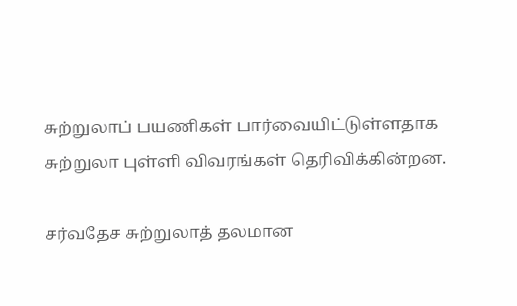சுற்றுலாப் பயணிகள் பார்வையிட்டுள்ளதாக சுற்றுலா புள்ளி விவரங்கள் தெரிவிக்கின்றன.

சர்வதேச சுற்றுலாத் தலமான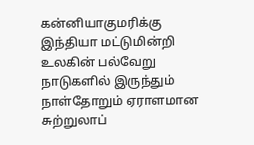கன்னியாகுமரிக்கு இந்தியா மட்டுமின்றி உலகின் பல்வேறு நாடுகளில் இருந்தும் நாள்தோறும் ஏராளமான சுற்றுலாப்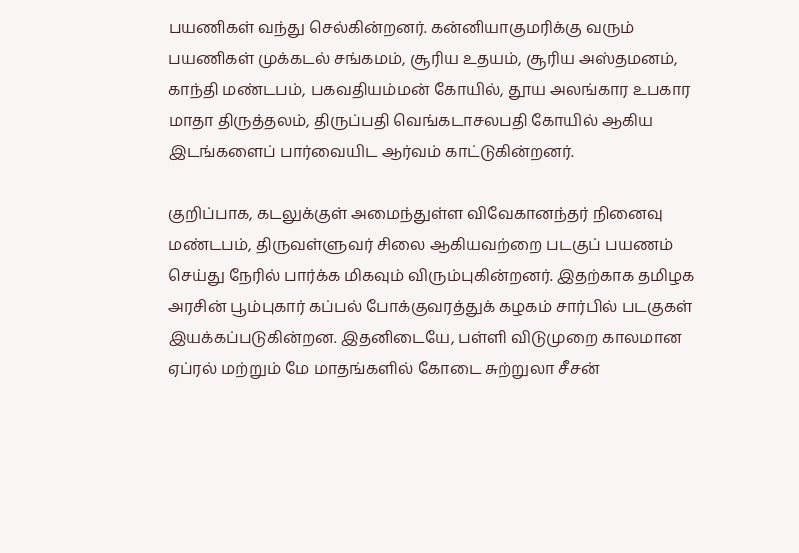பயணிகள் வந்து செல்கின்றனர். கன்னியாகுமரிக்கு வரும் பயணிகள் முக்கடல் சங்கமம், சூரிய உதயம், சூரிய அஸ்தமனம், காந்தி மண்டபம், பகவதியம்மன் கோயில், தூய அலங்கார உபகார மாதா திருத்தலம், திருப்பதி வெங்கடாசலபதி கோயில் ஆகிய இடங்களைப் பார்வையிட ஆர்வம் காட்டுகின்றனர்.

குறிப்பாக, கடலுக்குள் அமைந்துள்ள விவேகானந்தர் நினைவு மண்டபம், திருவள்ளுவர் சிலை ஆகியவற்றை படகுப் பயணம் செய்து நேரில் பார்க்க மிகவும் விரும்புகின்றனர். இதற்காக தமிழக அரசின் பூம்புகார் கப்பல் போக்குவரத்துக் கழகம் சார்பில் படகுகள் இயக்கப்படுகின்றன. இதனிடையே, பள்ளி விடுமுறை காலமான ஏப்ரல் மற்றும் மே மாதங்களில் கோடை சுற்றுலா சீசன்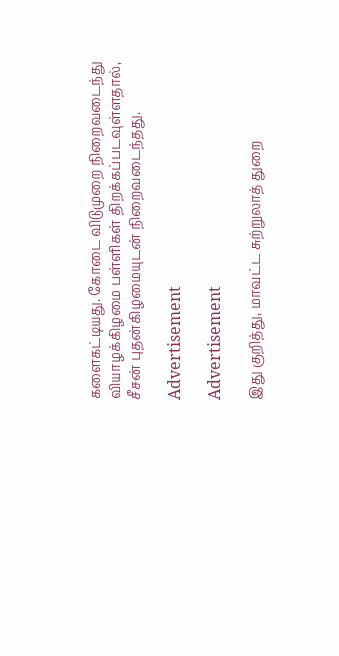களைகட்டியது. கோடை விடுமுறை நிறைவடைந்து வியாழக்கிழமை பள்ளிகள் திறக்கப்படவுள்ளதால், சீசன் புதன்கிழமையுடன் நிறைவடைந்தது.

Advertisement

Advertisement

இது குறித்து, மாவட்ட சுற்றுலாத் துறை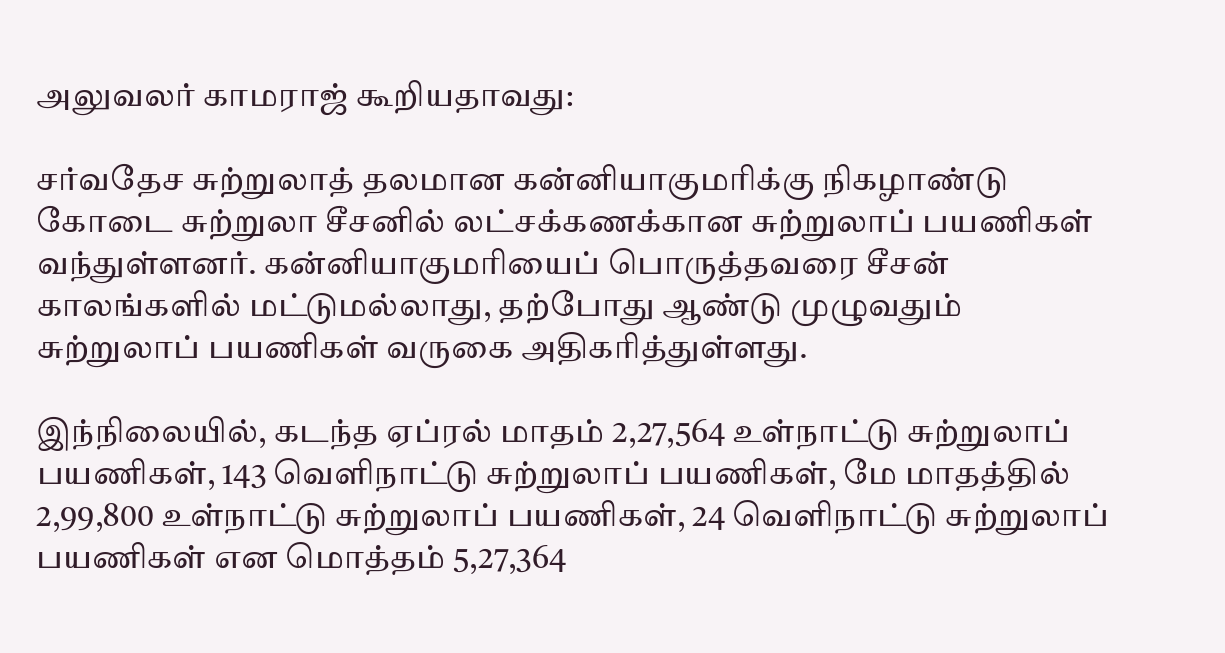அலுவலர் காமராஜ் கூறியதாவது:

சர்வதேச சுற்றுலாத் தலமான கன்னியாகுமரிக்கு நிகழாண்டு கோடை சுற்றுலா சீசனில் லட்சக்கணக்கான சுற்றுலாப் பயணிகள் வந்துள்ளனர். கன்னியாகுமரியைப் பொருத்தவரை சீசன் காலங்களில் மட்டுமல்லாது, தற்போது ஆண்டு முழுவதும் சுற்றுலாப் பயணிகள் வருகை அதிகரித்துள்ளது.

இந்நிலையில், கடந்த ஏப்ரல் மாதம் 2,27,564 உள்நாட்டு சுற்றுலாப் பயணிகள், 143 வெளிநாட்டு சுற்றுலாப் பயணிகள், மே மாதத்தில் 2,99,800 உள்நாட்டு சுற்றுலாப் பயணிகள், 24 வெளிநாட்டு சுற்றுலாப் பயணிகள் என மொத்தம் 5,27,364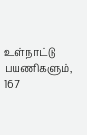உள்நாட்டு பயணிகளும், 167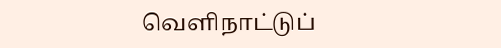வெளிநாட்டுப்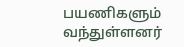பயணிகளும் வந்துள்ளனர்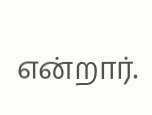என்றார்.